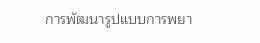การพัฒนารูปแบบการพยา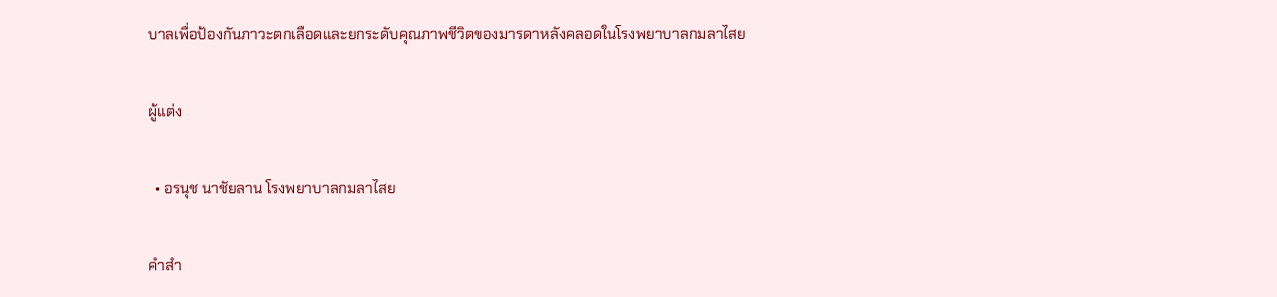บาลเพื่อป้องกันภาวะตกเลือดและยกระดับคุณภาพชีวิตของมารดาหลังคลอดในโรงพยาบาลกมลาไสย

ผู้แต่ง

  • อรนุช นาชัยลาน โรงพยาบาลกมลาไสย

คำสำ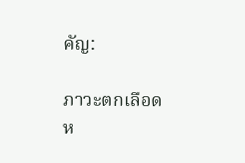คัญ:

ภาวะตกเลือดห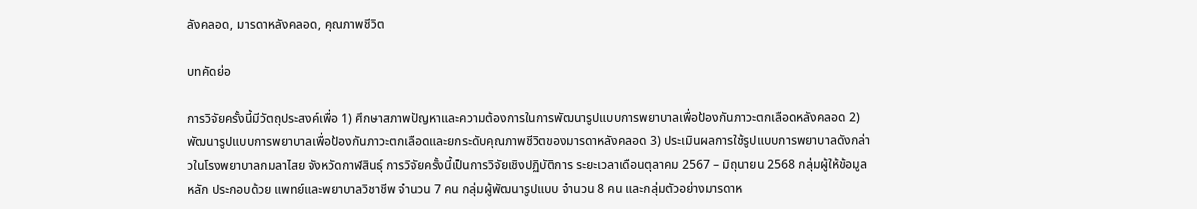ลังคลอด, มารดาหลังคลอด, คุณภาพชีวิต

บทคัดย่อ

การวิจัยครั้งนี้มีวัตถุประสงค์เพื่อ 1) ศึกษาสภาพปัญหาและความต้องการในการพัฒนารูปแบบการพยาบาลเพื่อป้องกันภาวะตกเลือดหลังคลอด 2) พัฒนารูปแบบการพยาบาลเพื่อป้องกันภาวะตกเลือดและยกระดับคุณภาพชีวิตของมารดาหลังคลอด 3) ประเมินผลการใช้รูปแบบการพยาบาลดังกล่าวในโรงพยาบาลกมลาไสย จังหวัดกาฬสินธุ์ การวิจัยครั้งนี้เป็นการวิจัยเชิงปฏิบัติการ ระยะเวลาเดือนตุลาคม 2567 – มิถุนายน 2568 กลุ่มผู้ให้ข้อมูลหลัก ประกอบด้วย แพทย์และพยาบาลวิชาชีพ จำนวน 7 คน กลุ่มผู้พัฒนารูปแบบ จำนวน 8 คน และกลุ่มตัวอย่างมารดาห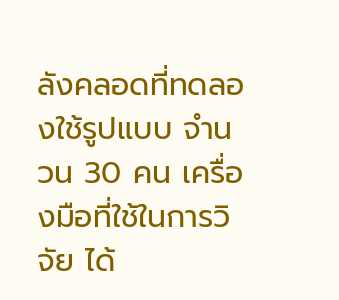ลังคลอดที่ทดลองใช้รูปแบบ จำนวน 30 คน เครื่องมือที่ใช้ในการวิจัย ได้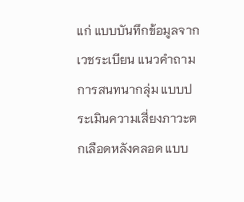แก่ แบบบันทึกข้อมูลจากเวชระเบียน แนวคำถามการสนทนากลุ่ม แบบประเมินความเสี่ยงภาวะตกเลือดหลังคลอด แบบ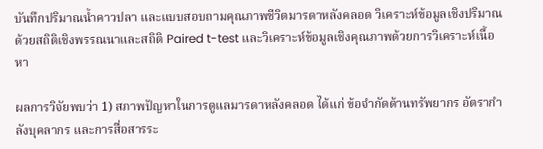บันทึกปริมาณน้ำคาวปลา และแบบสอบถามคุณภาพชีวิตมารดาหลังคลอด วิเคราะห์ข้อมูลเชิงปริมาณด้วยสถิติเชิงพรรณนาและสถิติ Paired t-test และวิเคราะห์ข้อมูลเชิงคุณภาพด้วยการวิเคราะห์เนื้อหา

ผลการวิจัยพบว่า 1) สภาพปัญหาในการดูแลมารดาหลังคลอด ได้แก่ ข้อจำกัดด้านทรัพยากร อัตรากำลังบุคลากร และการสื่อสารระ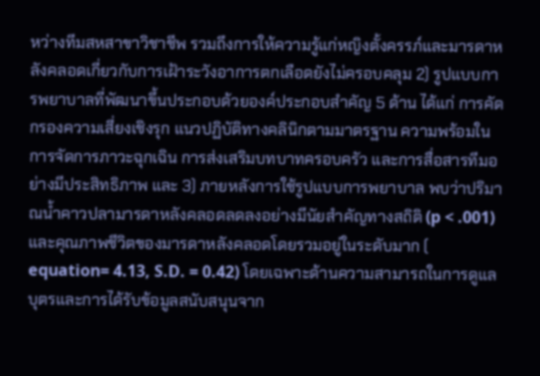หว่างทีมสหสาขาวิชาชีพ รวมถึงการให้ความรู้แก่หญิงตั้งครรภ์และมารดาหลังคลอดเกี่ยวกับการเฝ้าระวังอาการตกเลือดยังไม่ครอบคลุม 2) รูปแบบการพยาบาลที่พัฒนาขึ้นประกอบด้วยองค์ประกอบสำคัญ 5 ด้าน ได้แก่ การคัดกรองความเสี่ยงเชิงรุก แนวปฏิบัติทางคลินิกตามมาตรฐาน ความพร้อมในการจัดการภาวะฉุกเฉิน การส่งเสริมบทบาทครอบครัว และการสื่อสารทีมอย่างมีประสิทธิภาพ และ 3) ภายหลังการใช้รูปแบบการพยาบาล พบว่าปริมาณน้ำคาวปลามารดาหลังคลอดลดลงอย่างมีนัยสำคัญทางสถิติ (p < .001) และคุณภาพชีวิตของมารดาหลังคลอดโดยรวมอยู่ในระดับมาก ( equation= 4.13, S.D. = 0.42) โดยเฉพาะด้านความสามารถในการดูแลบุตรและการได้รับข้อมูลสนับสนุนจาก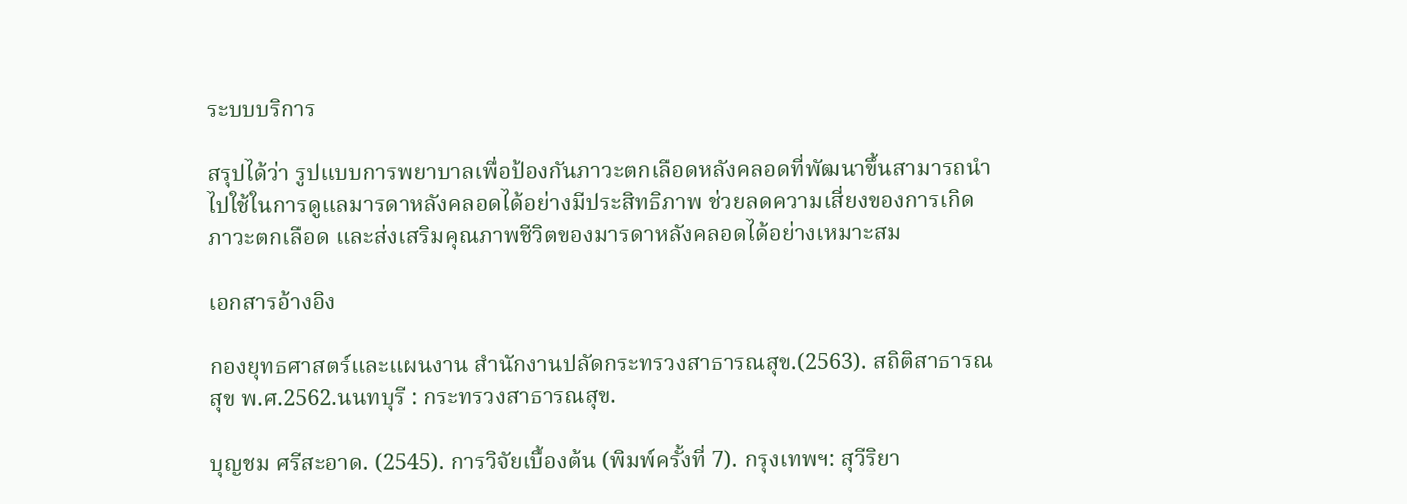ระบบบริการ

สรุปได้ว่า รูปแบบการพยาบาลเพื่อป้องกันภาวะตกเลือดหลังคลอดที่พัฒนาขึ้นสามารถนำไปใช้ในการดูแลมารดาหลังคลอดได้อย่างมีประสิทธิภาพ ช่วยลดความเสี่ยงของการเกิดภาวะตกเลือด และส่งเสริมคุณภาพชีวิตของมารดาหลังคลอดได้อย่างเหมาะสม

เอกสารอ้างอิง

กองยุทธศาสตร์และแผนงาน สำนักงานปลัดกระทรวงสาธารณสุข.(2563). สถิติสาธารณสุข พ.ศ.2562.นนทบุรี : กระทรวงสาธารณสุข.

บุญชม ศรีสะอาด. (2545). การวิจัยเบื้องต้น (พิมพ์ครั้งที่ 7). กรุงเทพฯ: สุวีริยา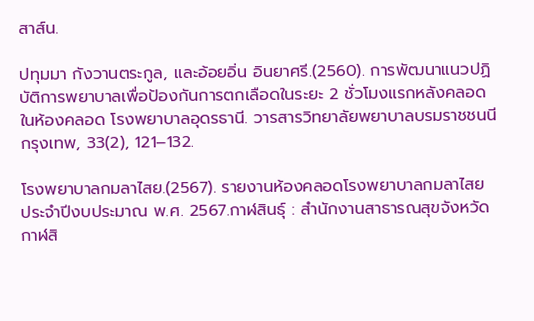สาส์น.

ปทุมมา กังวานตระกูล, และอ้อยอิ่น อินยาศรี.(2560). การพัฒนาแนวปฏิบัติการพยาบาลเพื่อป้องกันการตกเลือดในระยะ 2 ชั่วโมงแรกหลังคลอดในห้องคลอด โรงพยาบาลอุดรธานี. วารสารวิทยาลัยพยาบาลบรมราชชนนี กรุงเทพ, 33(2), 121–132.

โรงพยาบาลกมลาไสย.(2567). รายงานห้องคลอดโรงพยาบาลกมลาไสย ประจำปีงบประมาณ พ.ศ. 2567.กาฬสินธุ์ : สำนักงานสาธารณสุขจังหวัดกาฬสิ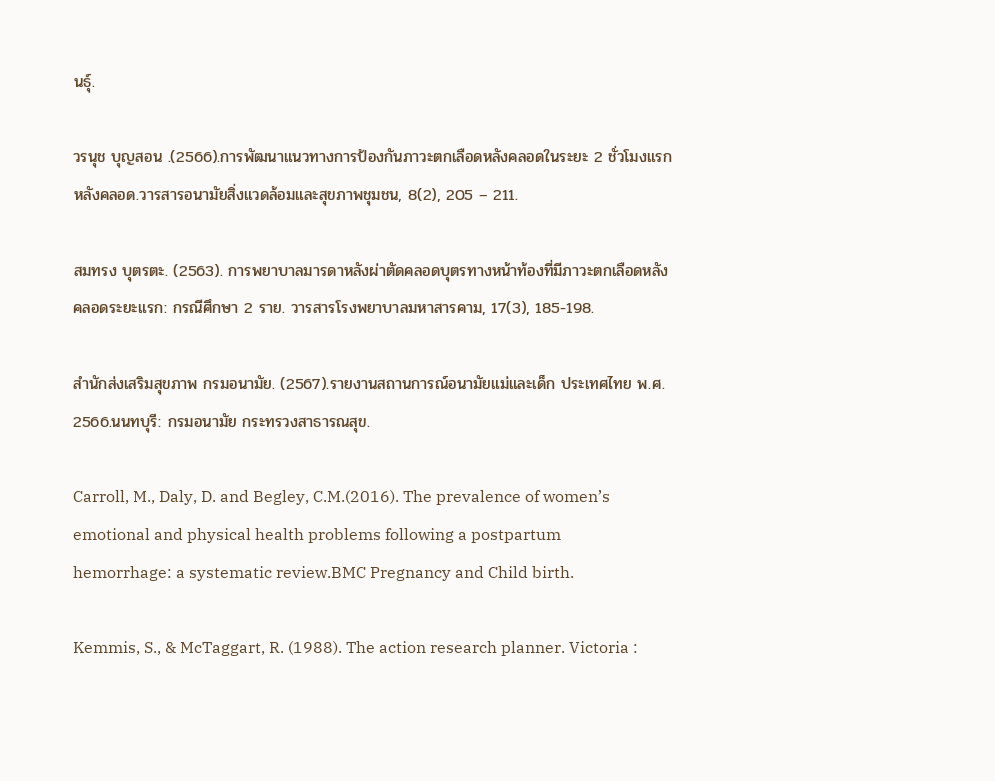นธุ์.

วรนุช บุญสอน .(2566).การพัฒนาแนวทางการป้องกันภาวะตกเลือดหลังคลอดในระยะ 2 ชั่วโมงแรกหลังคลอด.วารสารอนามัยสิ่งแวดล้อมและสุขภาพชุมชน, 8(2), 205 – 211.

สมทรง บุตรตะ. (2563). การพยาบาลมารดาหลังผ่าตัดคลอดบุตรทางหน้าท้องที่มีภาวะตกเลือดหลังคลอดระยะแรก: กรณีศึกษา 2 ราย. วารสารโรงพยาบาลมหาสารคาม, 17(3), 185-198.

สำนักส่งเสริมสุขภาพ กรมอนามัย. (2567).รายงานสถานการณ์อนามัยแม่และเด็ก ประเทศไทย พ.ศ. 2566.นนทบุรี: กรมอนามัย กระทรวงสาธารณสุข.

Carroll, M., Daly, D. and Begley, C.M.(2016). The prevalence of women’s emotional and physical health problems following a postpartum hemorrhage: a systematic review.BMC Pregnancy and Child birth.

Kemmis, S., & McTaggart, R. (1988). The action research planner. Victoria :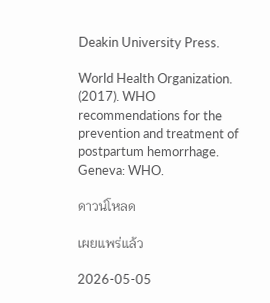Deakin University Press.

World Health Organization. (2017). WHO recommendations for the prevention and treatment of postpartum hemorrhage. Geneva: WHO.

ดาวน์โหลด

เผยแพร่แล้ว

2026-05-05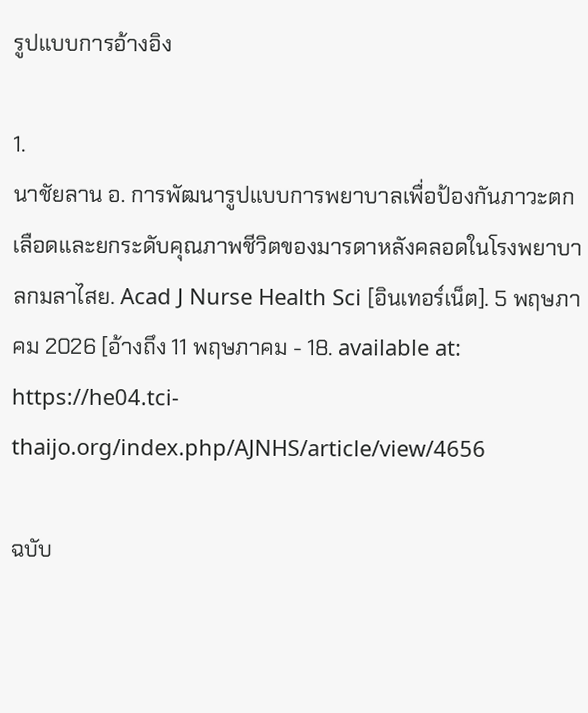รูปแบบการอ้างอิง

1.
นาชัยลาน อ. การพัฒนารูปแบบการพยาบาลเพื่อป้องกันภาวะตกเลือดและยกระดับคุณภาพชีวิตของมารดาหลังคลอดในโรงพยาบาลกมลาไสย. Acad J Nurse Health Sci [อินเทอร์เน็ต]. 5 พฤษภาคม 2026 [อ้างถึง 11 พฤษภาคม - 18. available at: https://he04.tci-thaijo.org/index.php/AJNHS/article/view/4656

ฉบับ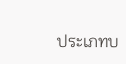ประเภทบ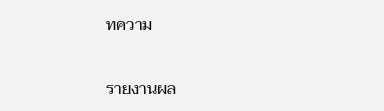ทความ

รายงานผล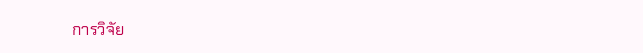การวิจัย